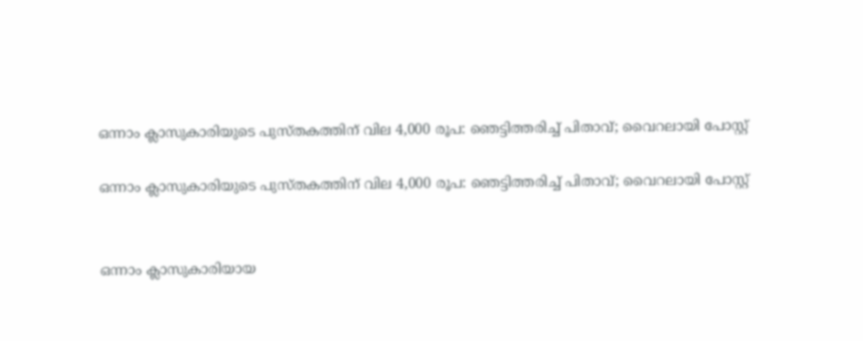ഒന്നാം ക്ലാസുകാരിയുടെ പുസ്തകത്തിന് വില 4,000 രൂപ: ഞെട്ടിത്തരിച്ച് പിതാവ്; വൈറലായി പോസ്റ്റ്

ഒന്നാം ക്ലാസുകാരിയുടെ പുസ്തകത്തിന് വില 4,000 രൂപ: ഞെട്ടിത്തരിച്ച് പിതാവ്; വൈറലായി പോസ്റ്റ്


ഒന്നാം ക്ലാസുകാരിയായ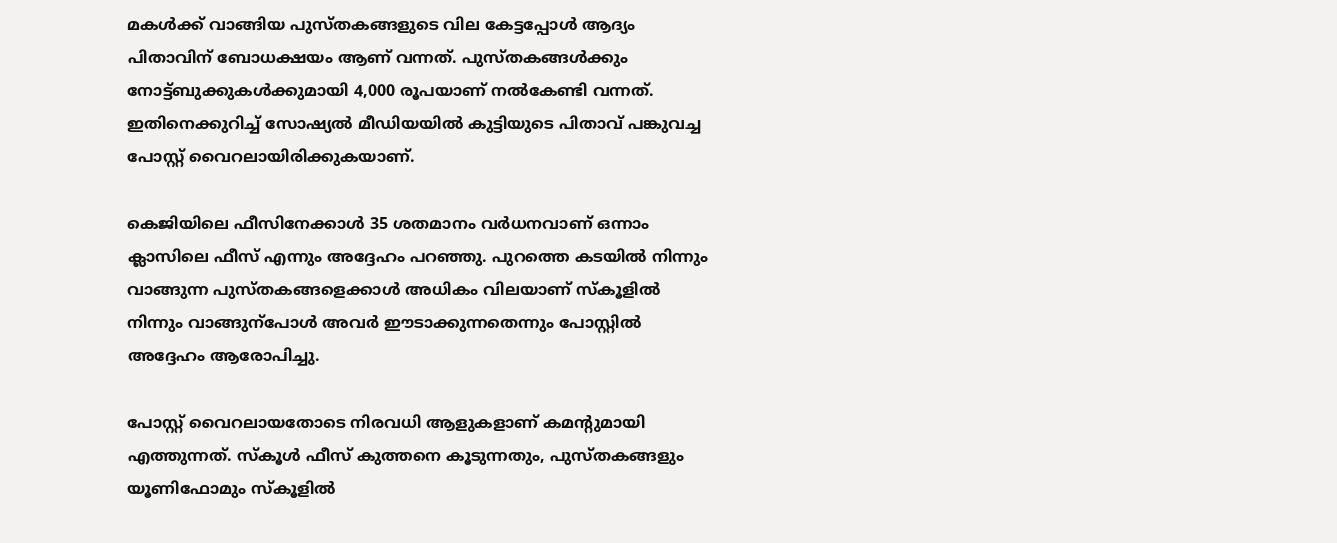മകൾക്ക് വാങ്ങിയ പുസ്തകങ്ങളുടെ വില കേട്ടപ്പോൾ ആദ്യം പിതാവിന് ബോധക്ഷയം ആണ് വന്നത്. പുസ്തകങ്ങൾക്കും നോട്ട്ബുക്കുകൾക്കുമായി 4,000 രൂപയാണ് നൽകേണ്ടി വന്നത്. ഇതിനെക്കുറിച്ച് സോഷ്യൽ മീഡിയയിൽ കുട്ടിയുടെ പിതാവ് പങ്കുവച്ച പോസ്റ്റ് വൈറലായിരിക്കുകയാണ്.

കെജിയിലെ ഫീസിനേക്കാൾ 35 ശതമാനം വർധനവാണ് ഒന്നാം ക്ലാസിലെ ഫീസ് എന്നും അദ്ദേഹം പറഞ്ഞു. പുറത്തെ കടയിൽ നിന്നും വാങ്ങുന്ന പുസ്തകങ്ങളെക്കാൾ അധികം വിലയാണ് സ്കൂളിൽ നിന്നും വാങ്ങുന്പോൾ അവർ ഈടാക്കുന്നതെന്നും പോസ്റ്റിൽ അദ്ദേഹം ആരോപിച്ചു.

പോസ്റ്റ് വൈറലായതോടെ നിരവധി ആളുകളാണ് കമന്‍റുമായി എത്തുന്നത്. സ്കൂൾ ഫീസ് കുത്തനെ കൂടുന്നതും, പുസ്തകങ്ങളും യൂണിഫോമും സ്കൂളിൽ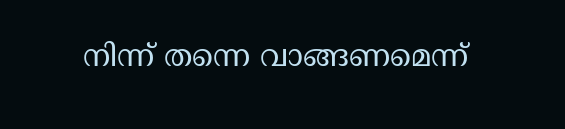നിന്ന് തന്നെ വാങ്ങണമെന്ന്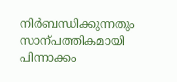നിർബന്ധിക്കുന്നതും സാന്പത്തികമായി പിന്നാക്കം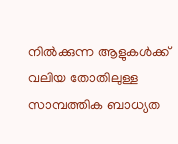നിൽക്കുന്ന ആളുകൾക്ക് വലിയ തോതിലുള്ള സാമ്പത്തിക ബാധ്യത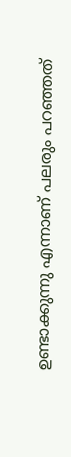ഉണ്ടാക്കുന്നു എന്നാണ് പലരും പറഞ്ഞത്